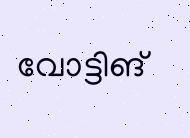വോട്ടിങ്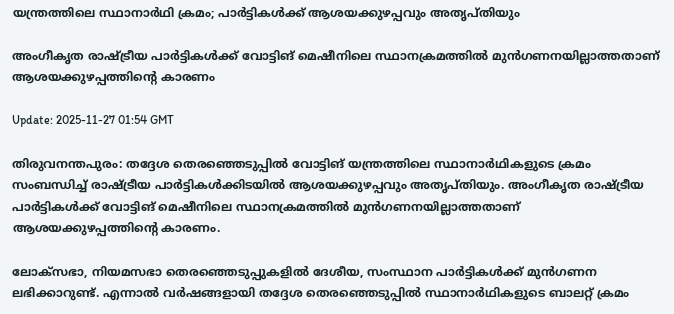യന്ത്രത്തിലെ സ്ഥാനാർഥി ക്രമം; പാർട്ടികൾക്ക് ആശയക്കുഴപ്പവും അതൃപ്തിയും

അംഗീകൃത രാഷ്ട്രീയ പാർട്ടികൾക്ക് വോട്ടിങ് മെഷീനിലെ സ്ഥാനക്രമത്തിൽ മുൻഗണനയില്ലാത്തതാണ് ആശയക്കുഴപ്പത്തിന്‍റെ കാരണം

Update: 2025-11-27 01:54 GMT

തിരുവനന്തപുരം: തദ്ദേശ തെരഞ്ഞെടുപ്പിൽ വോട്ടിങ് യന്ത്രത്തിലെ സ്ഥാനാർഥികളുടെ ക്രമം സംബന്ധിച്ച് രാഷ്ട്രീയ പാർട്ടികൾക്കിടയിൽ ആശയക്കുഴപ്പവും അതൃപ്തിയും. അംഗീകൃത രാഷ്ട്രീയ പാർട്ടികൾക്ക് വോട്ടിങ് മെഷീനിലെ സ്ഥാനക്രമത്തിൽ മുൻഗണനയില്ലാത്തതാണ് ആശയക്കുഴപ്പത്തിന്‍റെ കാരണം.

ലോക്സഭാ, നിയമസഭാ തെരഞ്ഞെടുപ്പുകളിൽ ദേശീയ, സംസ്ഥാന പാർട്ടികൾക്ക് മുൻഗണന ലഭിക്കാറുണ്ട്. എന്നാൽ വർഷങ്ങളായി തദ്ദേശ തെരഞ്ഞെടുപ്പിൽ സ്ഥാനാർഥികളുടെ ബാലറ്റ് ക്രമം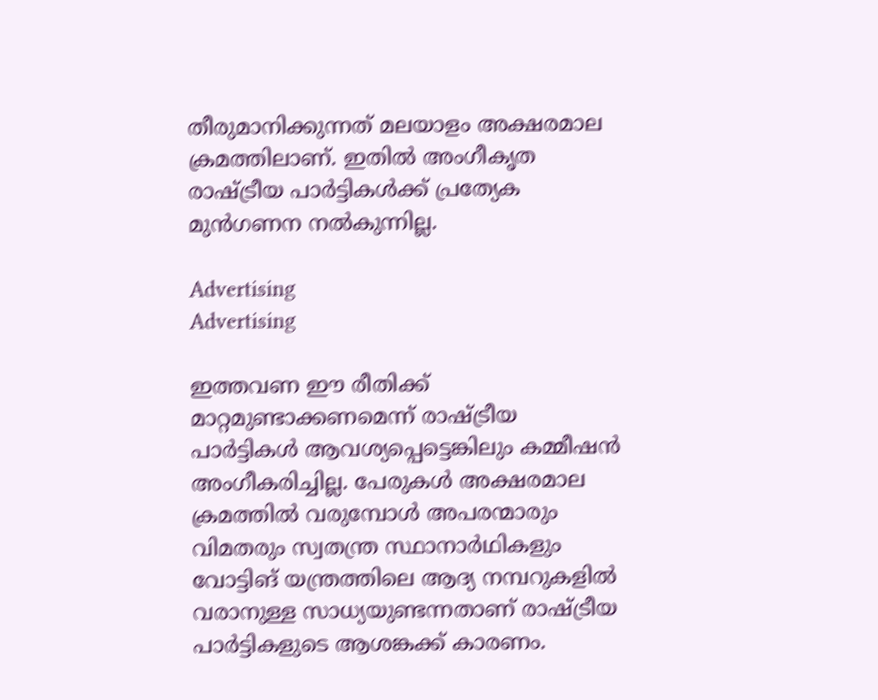തീരുമാനിക്കുന്നത് മലയാളം അക്ഷരമാല ക്രമത്തിലാണ്. ഇതിൽ അംഗീകൃത രാഷ്ട്രീയ പാർട്ടികൾക്ക് പ്രത്യേക മുൻഗണന നൽകുന്നില്ല.

Advertising
Advertising

ഇത്തവണ ഈ രീതിക്ക് മാറ്റമുണ്ടാക്കണമെന്ന് രാഷ്ട്രീയ പാർട്ടികൾ ആവശ്യപ്പെട്ടെങ്കിലും കമ്മീഷൻ അംഗീകരിച്ചില്ല. പേരുകൾ അക്ഷരമാല ക്രമത്തിൽ വരുമ്പോൾ അപരന്മാരും വിമതരും സ്വതന്ത്ര സ്ഥാനാർഥികളും വോട്ടിങ് യന്ത്രത്തിലെ ആദ്യ നമ്പറുകളിൽ വരാനുള്ള സാധ്യയുണ്ടന്നതാണ് രാഷ്ട്രീയ പാർട്ടികളുടെ ആശങ്കക്ക് കാരണം.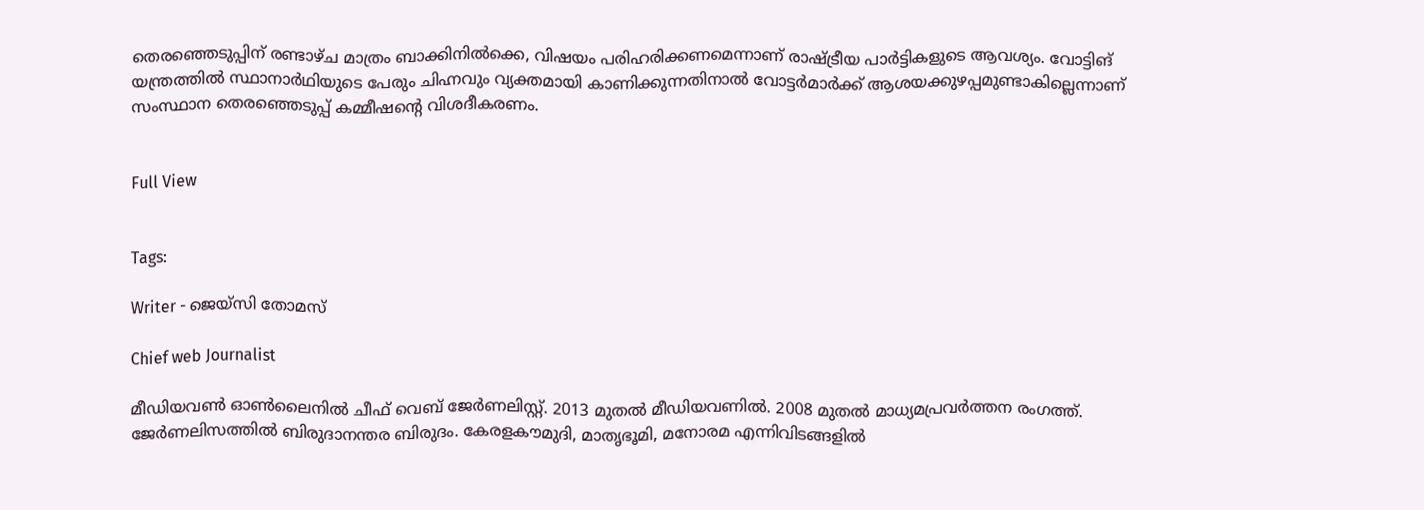തെരഞ്ഞെടുപ്പിന് രണ്ടാഴ്ച മാത്രം ബാക്കിനിൽക്കെ, വിഷയം പരിഹരിക്കണമെന്നാണ് രാഷ്ട്രീയ പാർട്ടികളുടെ ആവശ്യം. വോട്ടിങ് യന്ത്രത്തിൽ സ്ഥാനാർഥിയുടെ പേരും ചിഹ്നവും വ്യക്തമായി കാണിക്കുന്നതിനാൽ വോട്ടർമാർക്ക് ആശയക്കുഴപ്പമുണ്ടാകില്ലെന്നാണ് സംസ്ഥാന തെരഞ്ഞെടുപ്പ് കമ്മീഷന്‍റെ വിശദീകരണം.


Full View


Tags:

Writer - ജെയ്സി തോമസ്

Chief web Journalist

മീഡിയവൺ ഓൺലൈനിൽ ചീഫ് വെബ് ജേർണലിസ്റ്റ്. 2013 മുതൽ മീഡിയവണിൽ. 2008 മുതൽ മാധ്യമപ്രവർത്തന രംഗത്ത്. ജേർണലിസത്തിൽ ബിരുദാനന്തര ബിരുദം. കേരളകൗമുദി, മാതൃഭൂമി, മനോരമ എന്നിവിടങ്ങളിൽ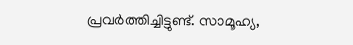പ്രവർത്തിച്ചിട്ടുണ്ട്. സാമൂഹ്യ,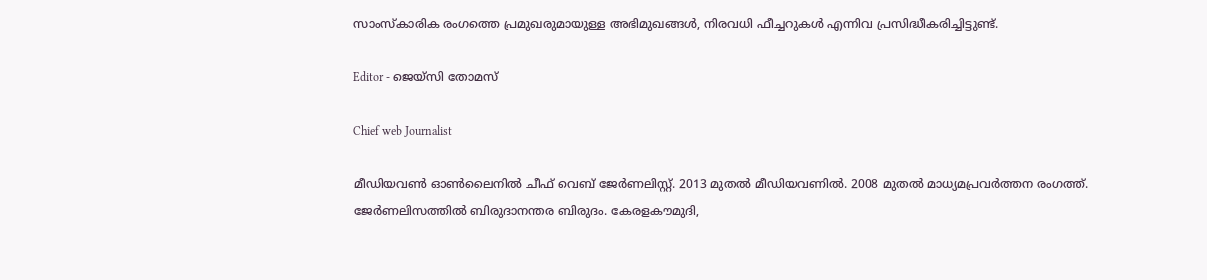സാംസ്‌കാരിക രംഗത്തെ പ്രമുഖരുമായുള്ള അഭിമുഖങ്ങൾ, നിരവധി ഫീച്ചറുകൾ എന്നിവ പ്രസിദ്ധീകരിച്ചിട്ടുണ്ട്.

Editor - ജെയ്സി തോമസ്

Chief web Journalist

മീഡിയവൺ ഓൺലൈനിൽ ചീഫ് വെബ് ജേർണലിസ്റ്റ്. 2013 മുതൽ മീഡിയവണിൽ. 2008 മുതൽ മാധ്യമപ്രവർത്തന രംഗത്ത്. ജേർണലിസത്തിൽ ബിരുദാനന്തര ബിരുദം. കേരളകൗമുദി,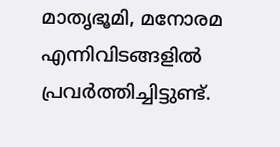മാതൃഭൂമി, മനോരമ എന്നിവിടങ്ങളിൽ പ്രവർത്തിച്ചിട്ടുണ്ട്.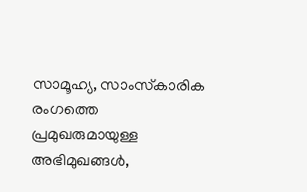സാമൂഹ്യ, സാംസ്‌കാരിക രംഗത്തെ പ്രമുഖരുമായുള്ള അഭിമുഖങ്ങൾ,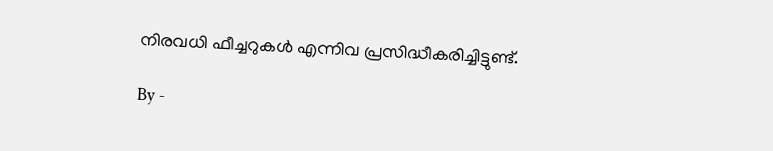നിരവധി ഫീച്ചറുകൾ എന്നിവ പ്രസിദ്ധീകരിച്ചിട്ടുണ്ട്.

By -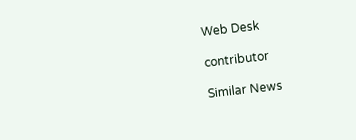Web Desk

contributor

Similar News